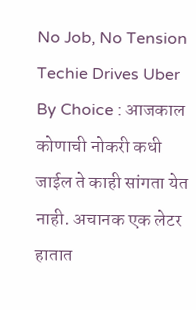No Job, No Tension Techie Drives Uber By Choice : आजकाल कोणाची नोकरी कधी जाईल ते काही सांगता येत नाही. अचानक एक लेटर हातात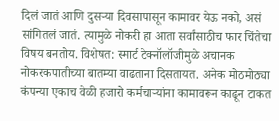दिलं जातं आणि दुसऱ्या दिवसापासून कामावर येऊ नको, असं सांगितलं जातं. त्यामुळे नोकरी हा आता सर्वांसाठीच फार चिंतेचा विषय बनतोय. विशेषत: स्मार्ट टेक्नॉलॉजीमुळे अचानक नोकरकपातीच्या बातम्या वाढताना दिसतायत. अनेक मोठमोठ्या कंपन्या एकाच वेळी हजारो कर्मचाऱ्यांना कामावरून काढून टाकत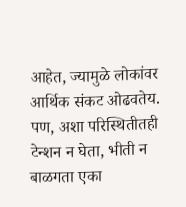आहेत, ज्यामुळे लोकांवर आर्थिक संकट ओढवतेय. पण, अशा परिस्थितीतही टेन्शन न घेता, भीती न बाळगता एका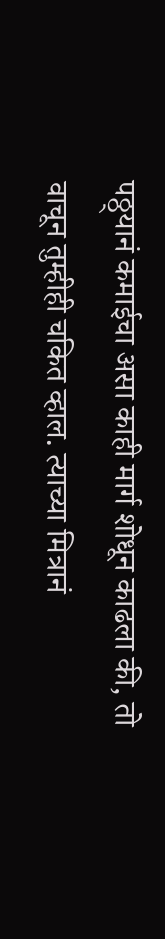पठ्ठ्यानं कमाईचा असा काही मार्ग शोधून काढला की, तो वाचून तुम्हीही चकित व्हाल. त्याच्या मित्रानं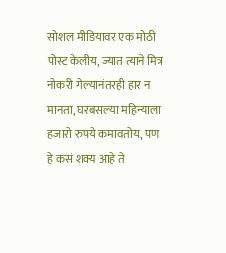सोशल मीडियावर एक मोठी पोस्ट केलीय, ज्यात त्याने मित्र नोकरी गेल्यानंतरही हार न मानता, घरबसल्या महिन्याला हजारो रुपये कमावतोय, पण हे कसं शक्य आहे ते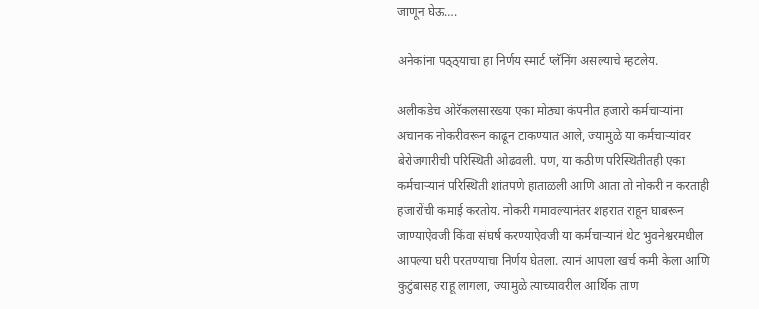जाणून घेऊ….

अनेकांना पठ्ठ्याचा हा निर्णय स्मार्ट प्लॅनिंग असल्याचे म्हटलेय.

अलीकडेच ओरॅकलसारख्या एका मोठ्या कंपनीत हजारो कर्मचाऱ्यांना अचानक नोकरीवरून काढून टाकण्यात आले, ज्यामुळे या कर्मचाऱ्यांवर बेरोजगारीची परिस्थिती ओढवली. पण, या कठीण परिस्थितीतही एका कर्मचाऱ्यानं परिस्थिती शांतपणे हाताळली आणि आता तो नोकरी न करताही हजारोंची कमाई करतोय. नोकरी गमावल्यानंतर शहरात राहून घाबरून जाण्याऐवजी किंवा संघर्ष करण्याऐवजी या कर्मचाऱ्यानं थेट भुवनेश्वरमधील आपल्या घरी परतण्याचा निर्णय घेतला. त्यानं आपला खर्च कमी केला आणि कुटुंबासह राहू लागला, ज्यामुळे त्याच्यावरील आर्थिक ताण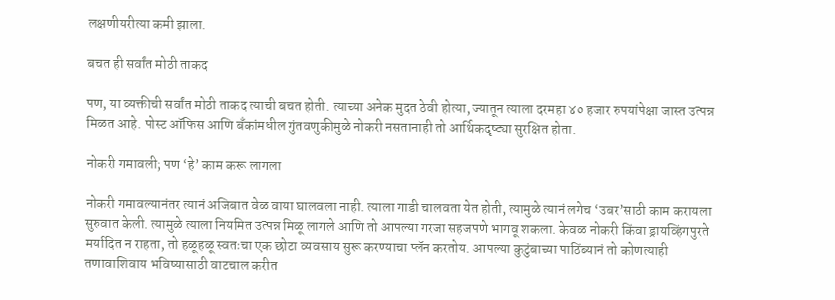लक्षणीयरीत्या कमी झाला.

बचत ही सर्वांत मोठी ताकद

पण, या व्यक्तीची सर्वांत मोठी ताकद त्याची बचत होती. त्याच्या अनेक मुदत ठेवी होत्या, ज्यातून त्याला दरमहा ४० हजार रुपयांपेक्षा जास्त उत्पन्न मिळत आहे. पोस्ट ऑफिस आणि बँकांमधील गुंतवणुकीमुळे नोकरी नसतानाही तो आर्थिकदृष्ट्या सुरक्षित होता.

नोकरी गमावली; पण ‘हे’ काम करू लागला

नोकरी गमावल्यानंतर त्यानं अजिबात वेळ वाया घालवला नाही. त्याला गाडी चालवता येत होती, त्यामुळे त्यानं लगेच ‘उबर’साठी काम करायला सुरुवात केली. त्यामुळे त्याला नियमित उत्पन्न मिळू लागले आणि तो आपल्या गरजा सहजपणे भागवू शकला. केवळ नोकरी किंवा ड्रायव्हिंगपुरते मर्यादित न राहता, तो हळूहळू स्वतःचा एक छोटा व्यवसाय सुरू करण्याचा प्लॅन करतोय. आपल्या कुटुंबाच्या पाठिंब्यानं तो कोणत्याही तणावाशिवाय भविष्यासाठी वाटचाल करीत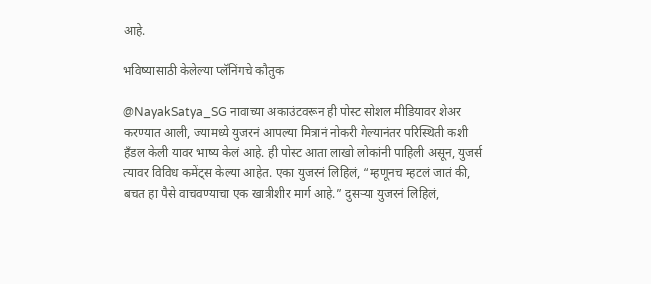आहे.

भविष्यासाठी केलेल्या प्लॅनिंगचे कौतुक

@NayakSatya_SG नावाच्या अकाउंटवरून ही पोस्ट सोशल मीडियावर शेअर करण्यात आली, ज्यामध्ये युजरनं आपल्या मित्रानं नोकरी गेल्यानंतर परिस्थिती कशी हँडल केली यावर भाष्य केलं आहे. ही पोस्ट आता लाखो लोकांनी पाहिली असून, युजर्स त्यावर विविध कमेंट्स केल्या आहेत. एका युजरनं लिहिलं, “म्हणूनच म्हटलं जातं की, बचत हा पैसे वाचवण्याचा एक खात्रीशीर मार्ग आहे.” दुसऱ्या युजरनं लिहिलं,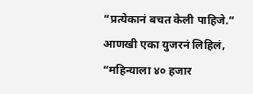“प्रत्येकानं बचत केली पाहिजे.” आणखी एका युजरनं लिहिलं, “महिन्याला ४० हजार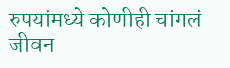रुपयांमध्ये कोणीही चांगलं जीवन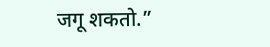जगू शकतो.”